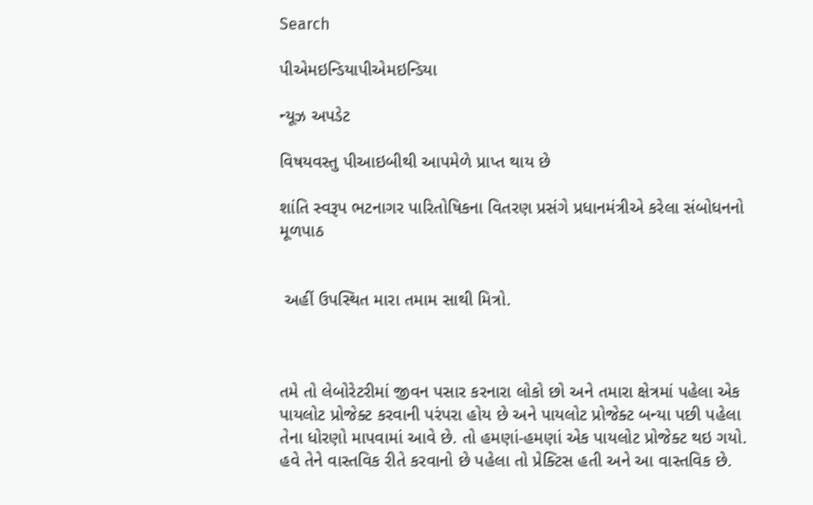Search

પીએમઇન્ડિયાપીએમઇન્ડિયા

ન્યૂઝ અપડેટ

વિષયવસ્તુ પીઆઇબીથી આપમેળે પ્રાપ્ત થાય છે

શાંતિ સ્વરૂપ ભટનાગર પારિતોષિકના વિતરણ પ્રસંગે પ્રધાનમંત્રીએ કરેલા સંબોધનનો મૂળપાઠ


 અહીં ઉપસ્થિત મારા તમામ સાથી મિત્રો.



તમે તો લેબોરેટરીમાં જીવન પસાર કરનારા લોકો છો અને તમારા ક્ષેત્રમાં પહેલા એક પાયલોટ પ્રોજેક્ટ કરવાની પરંપરા હોય છે અને પાયલોટ પ્રોજેક્ટ બન્યા પછી પહેલા તેના ધોરણો માપવામાં આવે છે. તો હમણાં-હમણાં એક પાયલોટ પ્રોજેક્ટ થઇ ગયો. હવે તેને વાસ્તવિક રીતે કરવાનો છે પહેલા તો પ્રેક્ટિસ હતી અને આ વાસ્તવિક છે.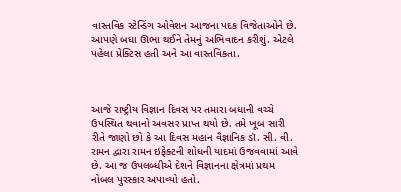વાસ્તવિક સ્ટેન્ડિંગ ઓવેશન આજના પદક વિજેતાઓને છે. આપણે બધા ઊભા થઈને તેમનું અભિવાદન કરીશું. એટલે પહેલા પ્રેક્ટિસ હતી અને આ વાસ્તવિકતા.



આજે રાષ્ટ્રીય વિજ્ઞાન દિવસ પર તમારા બધાની વચ્ચે ઉપસ્થિત થવાનો અવસર પ્રાપ્ત થયો છે. તમે ખૂબ સારી રીતે જાણો છો કે આ દિવસ મહાન વૈજ્ઞાનિક ડૉ. સી. વી. રામન દ્વારા રામન ઇફેક્ટની શોધની યાદમાં ઉજવવામાં આવે છે. આ જ ઉપલબ્ધીએ દેશને વિજ્ઞાનના ક્ષેત્રમાં પ્રથમ નોબલ પુરસ્કાર અપાવ્યો હતો.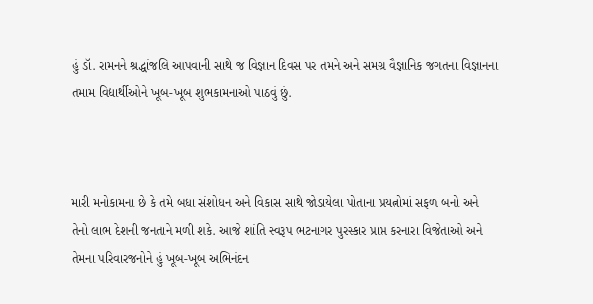હું ડૉ. રામનને શ્રદ્ધાંજલિ આપવાની સાથે જ વિજ્ઞાન દિવસ પર તમને અને સમગ્ર વૈજ્ઞાનિક જગતના વિજ્ઞાનના તમામ વિદ્યાર્થીઓને ખૂબ-ખૂબ શુભકામનાઓ પાઠવું છું.



મારી મનોકામના છે કે તમે બધા સંશોધન અને વિકાસ સાથે જોડાયેલા પોતાના પ્રયત્નોમાં સફળ બનો અને તેનો લાભ દેશની જનતાને મળી શકે. આજે શાંતિ સ્વરૂપ ભટનાગર પુરસ્કાર પ્રાપ્ત કરનારા વિજેતાઓ અને તેમના પરિવારજનોને હું ખૂબ-ખૂબ અભિનંદન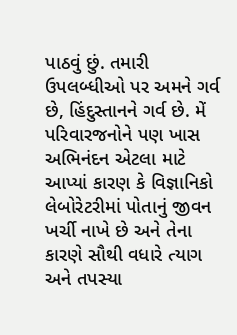પાઠવું છું. તમારી ઉપલબ્ધીઓ પર અમને ગર્વ છે, હિંદુસ્તાનને ગર્વ છે. મેં પરિવારજનોને પણ ખાસ અભિનંદન એટલા માટે આપ્યાં કારણ કે વિજ્ઞાનિકો લેબોરેટરીમાં પોતાનું જીવન ખર્ચી નાખે છે અને તેના કારણે સૌથી વધારે ત્યાગ અને તપસ્યા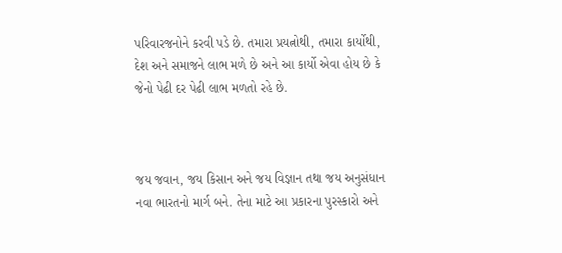પરિવારજનોને કરવી પડે છે. તમારા પ્રયત્નોથી, તમારા કાર્યોથી, દેશ અને સમાજને લાભ મળે છે અને આ કાર્યો એવા હોય છે કે જેનો પેઢી દર પેઢી લાભ મળતો રહે છે.



જય જવાન, જય કિસાન અને જય વિજ્ઞાન તથા જય અનુસંધાન નવા ભારતનો માર્ગ બને. તેના માટે આ પ્રકારના પુરસ્કારો અને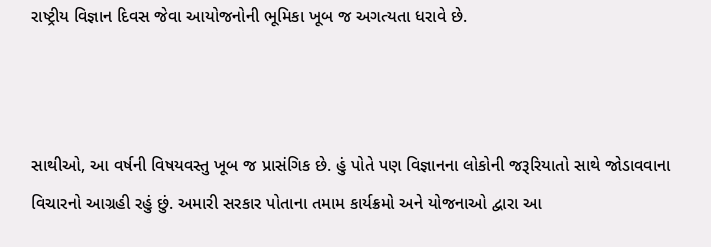રાષ્ટ્રીય વિજ્ઞાન દિવસ જેવા આયોજનોની ભૂમિકા ખૂબ જ અગત્યતા ધરાવે છે.



સાથીઓ, આ વર્ષની વિષયવસ્તુ ખૂબ જ પ્રાસંગિક છે. હું પોતે પણ વિજ્ઞાનના લોકોની જરૂરિયાતો સાથે જોડાવવાના વિચારનો આગ્રહી રહું છું. અમારી સરકાર પોતાના તમામ કાર્યક્રમો અને યોજનાઓ દ્વારા આ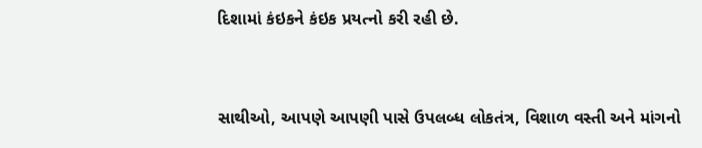દિશામાં કંઇકને કંઇક પ્રયત્નો કરી રહી છે.



સાથીઓ, આપણે આપણી પાસે ઉપલબ્ધ લોકતંત્ર, વિશાળ વસ્તી અને માંગનો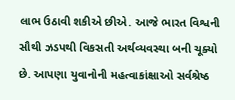લાભ ઉઠાવી શકીએ છીએ. આજે ભારત વિશ્વની સૌથી ઝડપથી વિકસતી અર્થવ્યવસ્થા બની ચૂક્યો છે. આપણા યુવાનોની મહત્વાકાંક્ષાઓ સર્વશ્રેષ્ઠ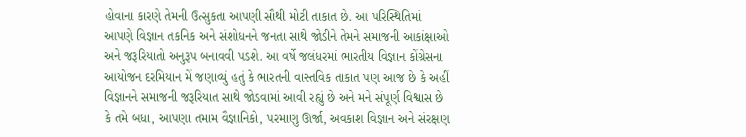હોવાના કારણે તેમની ઉત્સુકતા આપણી સૌથી મોટી તાકાત છે. આ પરિસ્થિતિમાં આપણે વિજ્ઞાન તકનિક અને સંશોધનને જનતા સાથે જોડીને તેમને સમાજની આકાંક્ષાઓ અને જરૂરિયાતો અનુરૂપ બનાવવી પડશે. આ વર્ષે જલંધરમાં ભારતીય વિજ્ઞાન કોંગ્રેસના આયોજન દરમિયાન મેં જણાવ્યું હતું કે ભારતની વાસ્તવિક તાકાત પણ આજ છે કે અહીં વિજ્ઞાનને સમાજની જરૂરિયાત સાથે જોડવામાં આવી રહ્યું છે અને મને સંપૂર્ણ વિશ્વાસ છે કે તમે બધા, આપણા તમામ વૈજ્ઞાનિકો, પરમાણુ ઊર્જા, અવકાશ વિજ્ઞાન અને સંરક્ષણ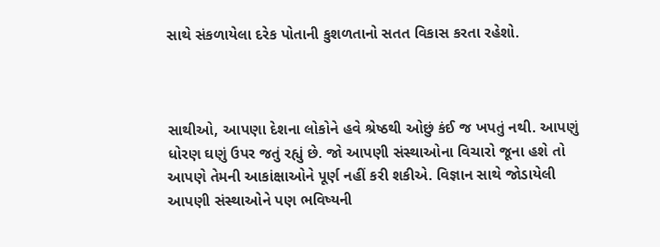સાથે સંકળાયેલા દરેક પોતાની કુશળતાનો સતત વિકાસ કરતા રહેશો.



સાથીઓ, આપણા દેશના લોકોને હવે શ્રેષ્ઠથી ઓછું કંઈ જ ખપતું નથી. આપણું ધોરણ ઘણું ઉપર જતું રહ્યું છે. જો આપણી સંસ્થાઓના વિચારો જૂના હશે તો આપણે તેમની આકાંક્ષાઓને પૂર્ણ નહીં કરી શકીએ. વિજ્ઞાન સાથે જોડાયેલી આપણી સંસ્થાઓને પણ ભવિષ્યની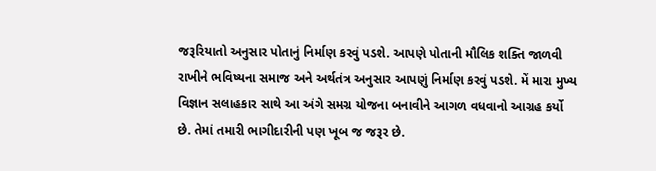જરૂરિયાતો અનુસાર પોતાનું નિર્માણ કરવું પડશે. આપણે પોતાની મૌલિક શક્તિ જાળવી રાખીને ભવિષ્યના સમાજ અને અર્થતંત્ર અનુસાર આપણું નિર્માણ કરવું પડશે. મેં મારા મુખ્ય વિજ્ઞાન સલાહકાર સાથે આ અંગે સમગ્ર યોજના બનાવીને આગળ વધવાનો આગ્રહ કર્યો છે. તેમાં તમારી ભાગીદારીની પણ ખૂબ જ જરૂર છે.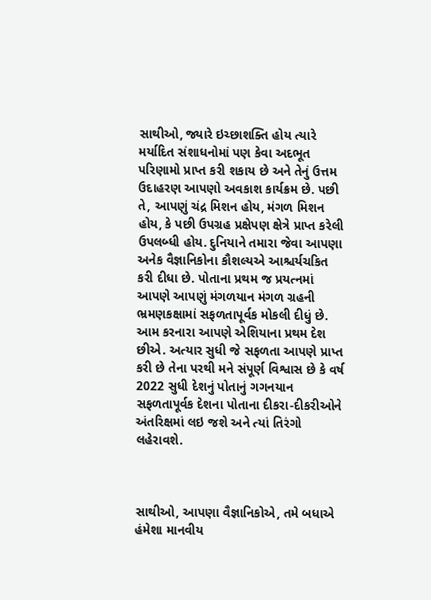સાથીઓ, જ્યારે ઇચ્છાશક્તિ હોય ત્યારે મર્યાદિત સંશાધનોમાં પણ કેવા અદભૂત પરિણામો પ્રાપ્ત કરી શકાય છે અને તેનું ઉત્તમ ઉદાહરણ આપણો અવકાશ કાર્યક્રમ છે. પછી તે, આપણું ચંદ્ર મિશન હોય, મંગળ મિશન હોય, કે પછી ઉપગ્રહ પ્રક્ષેપણ ક્ષેત્રે પ્રાપ્ત કરેલી ઉપલબ્ધી હોય. દુનિયાને તમારા જેવા આપણા અનેક વૈજ્ઞાનિકોના કૌશલ્યએ આશ્ચર્યચકિત કરી દીધા છે. પોતાના પ્રથમ જ પ્રયત્નમાં આપણે આપણું મંગળયાન મંગળ ગ્રહની ભ્રમણકક્ષામાં સફળતાપૂર્વક મોકલી દીધું છે. આમ કરનારા આપણે એશિયાના પ્રથમ દેશ છીએ. અત્યાર સુધી જે સફળતા આપણે પ્રાપ્ત કરી છે તેના પરથી મને સંપૂર્ણ વિશ્વાસ છે કે વર્ષ 2022 સુધી દેશનું પોતાનું ગગનયાન સફળતાપૂર્વક દેશના પોતાના દીકરા-દીકરીઓને અંતરિક્ષમાં લઇ જશે અને ત્યાં તિરંગો લહેરાવશે.



સાથીઓ, આપણા વૈજ્ઞાનિકોએ, તમે બધાએ હંમેશા માનવીય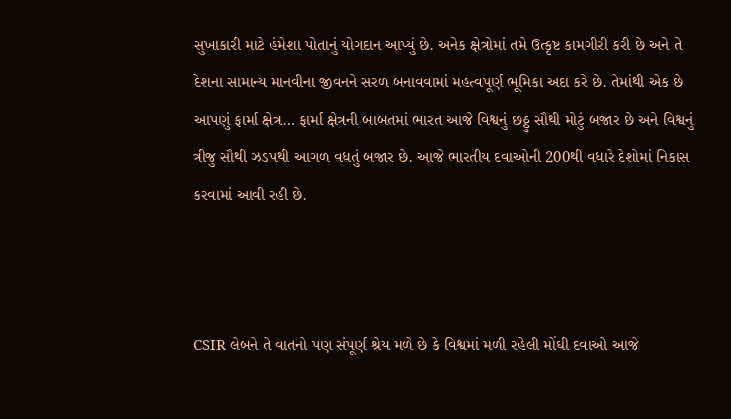સુખાકારી માટે હંમેશા પોતાનું યોગદાન આપ્યું છે. અનેક ક્ષેત્રોમાં તમે ઉત્કૃષ્ટ કામગીરી કરી છે અને તે દેશના સામાન્ય માનવીના જીવનને સરળ બનાવવામાં મહત્વપૂર્ણ ભૂમિકા અદા કરે છે. તેમાંથી એક છે આપણું ફાર્મા ક્ષેત્ર… ફાર્મા ક્ષેત્રની બાબતમાં ભારત આજે વિશ્વનું છઠ્ઠુ સૌથી મોટું બજાર છે અને વિશ્વનું ત્રીજુ સૌથી ઝડપથી આગળ વધતું બજાર છે. આજે ભારતીય દવાઓની 200થી વધારે દેશોમાં નિકાસ કરવામાં આવી રહી છે.



CSIR લેબને તે વાતનો પણ સંપૂર્ણ શ્રેય મળે છે કે વિશ્વમાં મળી રહેલી મોંઘી દવાઓ આજે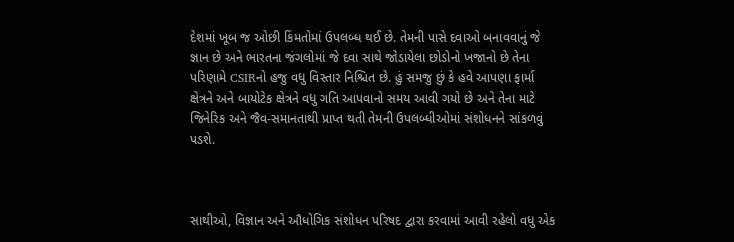દેશમાં ખૂબ જ ઓછી કિંમતોમાં ઉપલબ્ધ થઈ છે. તેમની પાસે દવાઓ બનાવવાનું જે જ્ઞાન છે અને ભારતના જંગલોમાં જે દવા સાથે જોડાયેલા છોડોનો ખજાનો છે તેના પરિણામે CSIRનો હજુ વધુ વિસ્તાર નિશ્ચિત છે. હું સમજુ છું કે હવે આપણા ફાર્મા ક્ષેત્રને અને બાયોટેક ક્ષેત્રને વધુ ગતિ આપવાનો સમય આવી ગયો છે અને તેના માટે જિનેરિક અને જૈવ-સમાનતાથી પ્રાપ્ત થતી તેમની ઉપલબ્ધીઓમાં સંશોધનને સાંકળવું પડશે.



સાથીઓ, વિજ્ઞાન અને ઔધોગિક સંશોધન પરિષદ દ્વારા કરવામાં આવી રહેલો વધુ એક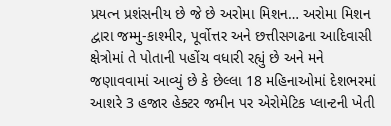પ્રયત્ન પ્રશંસનીય છે જે છે અરોમા મિશન… અરોમા મિશન દ્વારા જમ્મુ-કાશ્મીર, પૂર્વોત્તર અને છત્તીસગઢના આદિવાસી ક્ષેત્રોમાં તે પોતાની પહોંચ વધારી રહ્યું છે અને મને જણાવવામાં આવ્યું છે કે છેલ્લા 18 મહિનાઓમાં દેશભરમાં આશરે 3 હજાર હેક્ટર જમીન પર એરોમેટિક પ્લાન્ટની ખેતી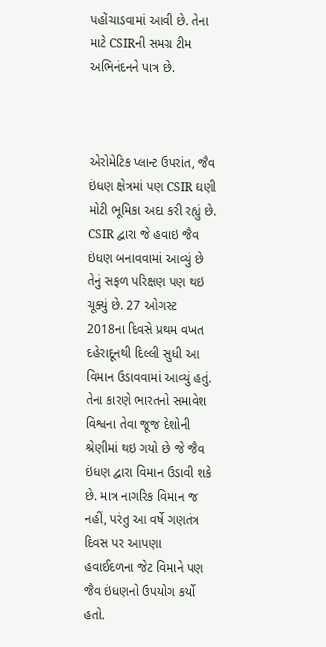પહોંચાડવામાં આવી છે. તેના માટે CSIRની સમગ્ર ટીમ અભિનંદનને પાત્ર છે.



એરોમેટિક પ્લાન્ટ ઉપરાંત, જૈવ ઇંધણ ક્ષેત્રમાં પણ CSIR ઘણી મોટી ભૂમિકા અદા કરી રહ્યું છે. CSIR દ્વારા જે હવાઇ જૈવ ઇંધણ બનાવવામાં આવ્યું છે તેનું સફળ પરિક્ષણ પણ થઇ ચૂક્યું છે. 27 ઓગસ્ટ 2018ના દિવસે પ્રથમ વખત દહેરાદૂનથી દિલ્લી સુધી આ વિમાન ઉડાવવામાં આવ્યું હતું. તેના કારણે ભારતનો સમાવેશ વિશ્વના તેવા જૂજ દેશોની શ્રેણીમાં થઇ ગયો છે જે જૈવ ઇંધણ દ્વારા વિમાન ઉડાવી શકે છે. માત્ર નાગરિક વિમાન જ નહીં, પરંતુ આ વર્ષે ગણતંત્ર દિવસ પર આપણા હવાઈદળના જેટ વિમાને પણ જૈવ ઇંધણનો ઉપયોગ કર્યો હતો.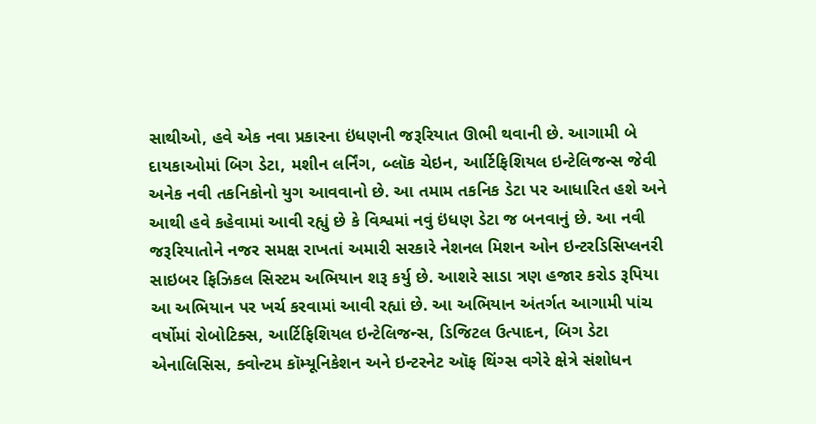સાથીઓ, હવે એક નવા પ્રકારના ઇંધણની જરૂરિયાત ઊભી થવાની છે. આગામી બે દાયકાઓમાં બિગ ડેટા, મશીન લર્નિંગ, બ્લૉક ચેઇન, આર્ટિફિશિયલ ઇન્ટેલિજન્સ જેવી અનેક નવી તકનિકોનો યુગ આવવાનો છે. આ તમામ તકનિક ડેટા પર આધારિત હશે અને આથી હવે કહેવામાં આવી રહ્યું છે કે વિશ્વમાં નવું ઇંધણ ડેટા જ બનવાનું છે. આ નવી જરૂરિયાતોને નજર સમક્ષ રાખતાં અમારી સરકારે નેશનલ મિશન ઓન ઇન્ટરડિસિપ્લનરી સાઇબર ફિઝિકલ સિસ્ટમ અભિયાન શરૂ કર્યુ છે. આશરે સાડા ત્રણ હજાર કરોડ રૂપિયા આ અભિયાન પર ખર્ચ કરવામાં આવી રહ્યાં છે. આ અભિયાન અંતર્ગત આગામી પાંચ વર્ષોમાં રોબોટિક્સ, આર્ટિફિશિયલ ઇન્ટેલિજન્સ, ડિજિટલ ઉત્પાદન, બિગ ડેટા એનાલિસિસ, ક્વોન્ટમ કૉમ્યૂનિકેશન અને ઇન્ટરનેટ ઑફ થિંગ્સ વગેરે ક્ષેત્રે સંશોધન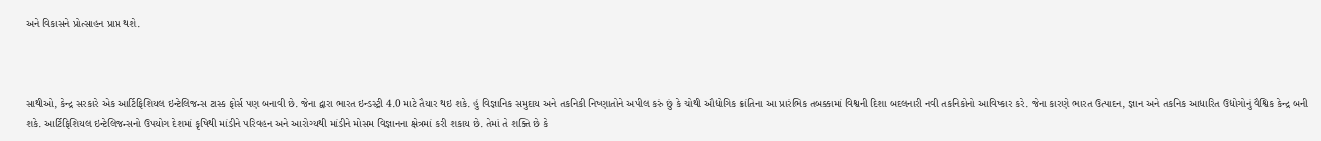અને વિકાસને પ્રોત્સાહન પ્રાપ્ત થશે.



સાથીઓ, કેન્દ્ર સરકારે એક આર્ટિફિશિયલ ઇન્ટેલિજન્સ ટાસ્ક ફોર્સ પણ બનાવી છે. જેના દ્વારા ભારત ઇન્ડસ્ટ્રી 4.0 માટે તૈયાર થઇ શકે. હું વિજ્ઞાનિક સમુદાય અને તકનિકી નિષ્ણાતોને અપીલ કરું છું કે ચોથી ઔદ્યોગિક ક્રાંતિના આ પ્રારંભિક તબક્કામાં વિશ્વની દિશા બદલનારી નવી તકનિકોનો આવિષ્કાર કરે. જેના કારણે ભારત ઉત્પાદન, જ્ઞાન અને તકનિક આધારિત ઉદ્યોગોનું વૈશ્વિક કેન્દ્ર બની શકે. આર્ટિફિશિયલ ઇન્ટેલિજન્સનો ઉપયોગ દેશમાં કૃષિથી માંડીને પરિવહન અને આરોગ્યથી માંડીને મોસમ વિજ્ઞાનના ક્ષેત્રમાં કરી શકાય છે. તેમાં તે શક્તિ છે કે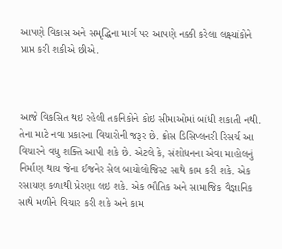આપણે વિકાસ અને સમૃદ્ધિના માર્ગ પર આપણે નક્કી કરેલા લક્ષ્યાંકોને પ્રાપ્ત કરી શકીએ છીએ.



આજે વિકસિત થઇ રહેલી તકનિકોને કોઇ સીમાઓમાં બાંધી શકાતી નથી. તેના માટે નવા પ્રકારના વિચારોની જરૂર છે. ક્રોસ ડિસિપ્લનરી રિસર્ચ આ વિચારને વધુ શક્તિ આપી શકે છે. એટલે કે, સંશોધનના એવા માહોલનું નિર્માણ થાય જેના ઈજનેર સેલ બાયોલોજિસ્ટ સાથે કામ કરી શકે. એક રસાયણ કળાથી પ્રેરણા લઇ શકે. એક ભૌતિક અને સામાજિક વૈજ્ઞાનિક સાથે મળીને વિચાર કરી શકે અને કામ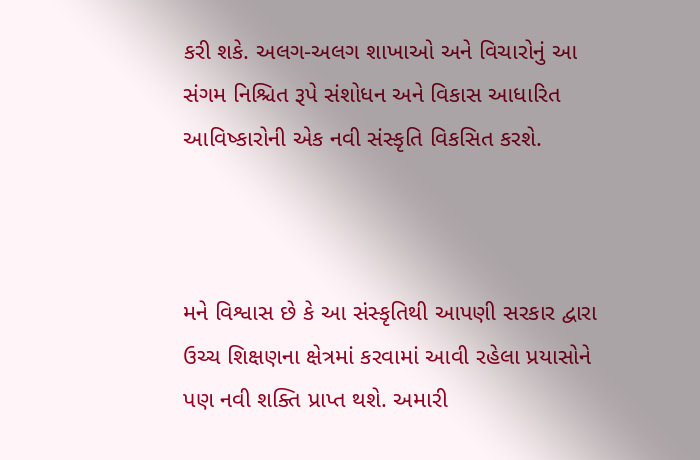કરી શકે. અલગ-અલગ શાખાઓ અને વિચારોનું આ સંગમ નિશ્ચિત રૂપે સંશોધન અને વિકાસ આધારિત આવિષ્કારોની એક નવી સંસ્કૃતિ વિકસિત કરશે.



મને વિશ્વાસ છે કે આ સંસ્કૃતિથી આપણી સરકાર દ્વારા ઉચ્ચ શિક્ષણના ક્ષેત્રમાં કરવામાં આવી રહેલા પ્રયાસોને પણ નવી શક્તિ પ્રાપ્ત થશે. અમારી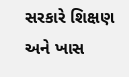સરકારે શિક્ષણ અને ખાસ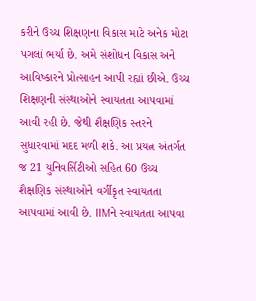કરીને ઉચ્ચ શિક્ષણના વિકાસ માટે અનેક મોટા પગલાં ભર્યા છે. અમે સંશોધન વિકાસ અને આવિષ્કારને પ્રોત્સાહન આપી રહ્યાં છીએ. ઉચ્ચ શિક્ષણની સંસ્થાઓને સ્વાયતતા આપવામાં આવી રહી છે. જેથી શૈક્ષણિક સ્તરને સુધારવામાં મદદ મળી શકે. આ પ્રયત્ન અંતર્ગત જ 21 યુનિવર્સિટીઓ સહિત 60 ઉચ્ચ શૈક્ષણિક સંસ્થાઓને વર્ગીકૃત સ્વાયતતા આપવામાં આવી છે. IIMને સ્વાયતતા આપવા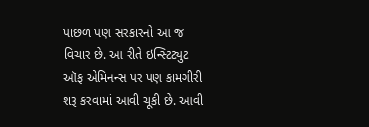પાછળ પણ સરકારનો આ જ વિચાર છે. આ રીતે ઇન્સ્ટિટ્યુટ ઑફ એમિનન્સ પર પણ કામગીરી શરૂ કરવામાં આવી ચૂકી છે. આવી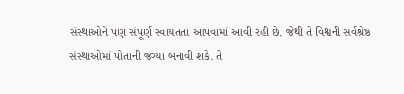સંસ્થાઓને પણ સંપૂર્ણ સ્વાયતતા આપવામાં આવી રહી છે. જેથી તે વિશ્વની સર્વશ્રેષ્ઠ સંસ્થાઓમાં પોતાની જગ્યા બનાવી શકે. તે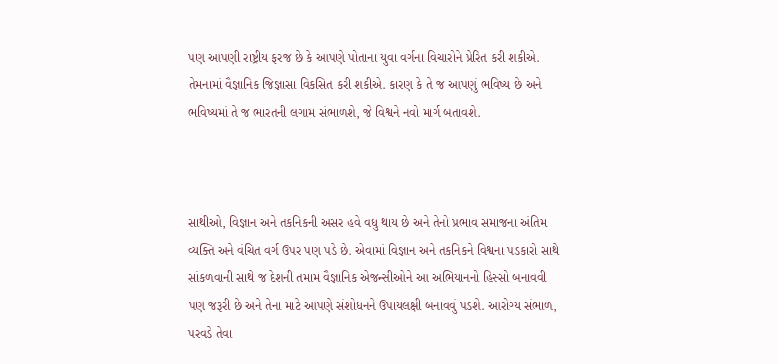પણ આપણી રાષ્ટ્રીય ફરજ છે કે આપણે પોતાના યુવા વર્ગના વિચારોને પ્રેરિત કરી શકીએ. તેમનામાં વૈજ્ઞાનિક જિજ્ઞાસા વિકસિત કરી શકીએ. કારણ કે તે જ આપણું ભવિષ્ય છે અને ભવિષ્યમાં તે જ ભારતની લગામ સંભાળશે, જે વિશ્વને નવો માર્ગ બતાવશે.



સાથીઓ, વિજ્ઞાન અને તકનિકની અસર હવે વધુ થાય છે અને તેનો પ્રભાવ સમાજના અંતિમ વ્યક્તિ અને વંચિત વર્ગ ઉપર પણ પડે છે. એવામાં વિજ્ઞાન અને તકનિકને વિશ્વના પડકારો સાથે સાંકળવાની સાથે જ દેશની તમામ વૈજ્ઞાનિક એજન્સીઓને આ અભિયાનનો હિસ્સો બનાવવી પણ જરૂરી છે અને તેના માટે આપણે સંશોધનને ઉપાયલક્ષી બનાવવું પડશે. આરોગ્ય સંભાળ, પરવડે તેવા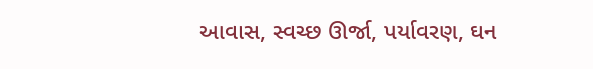આવાસ, સ્વચ્છ ઊર્જા, પર્યાવરણ, ઘન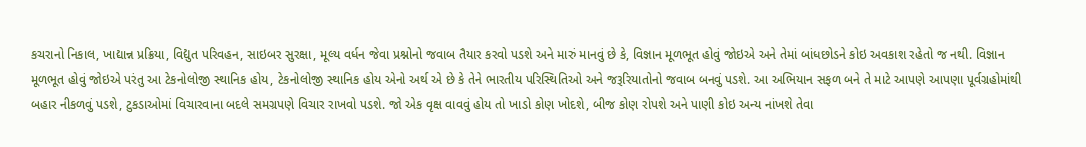કચરાનો નિકાલ, ખાદ્યાન્ન પ્રક્રિયા, વિદ્યુત પરિવહન, સાઇબર સુરક્ષા, મૂલ્ય વર્ધન જેવા પ્રશ્નોનો જવાબ તૈયાર કરવો પડશે અને મારું માનવું છે કે, વિજ્ઞાન મૂળભૂત હોવું જોઇએ અને તેમાં બાંધછોડને કોઇ અવકાશ રહેતો જ નથી. વિજ્ઞાન મૂળભૂત હોવું જોઇએ પરંતુ આ ટેકનોલોજી સ્થાનિક હોય, ટેકનોલોજી સ્થાનિક હોય એનો અર્થ એ છે કે તેને ભારતીય પરિસ્થિતિઓ અને જરૂરિયાતોનો જવાબ બનવું પડશે. આ અભિયાન સફળ બને તે માટે આપણે આપણા પૂર્વગ્રહોમાંથી બહાર નીકળવું પડશે, ટુકડાઓમાં વિચારવાના બદલે સમગ્રપણે વિચાર રાખવો પડશે. જો એક વૃક્ષ વાવવું હોય તો ખાડો કોણ ખોદશે, બીજ કોણ રોપશે અને પાણી કોઇ અન્ય નાંખશે તેવા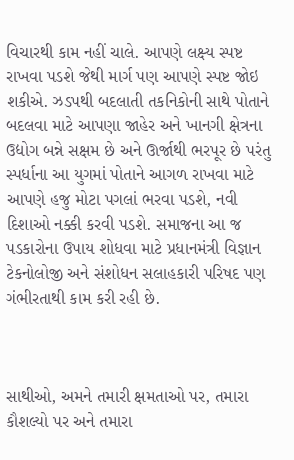વિચારથી કામ નહીં ચાલે. આપણે લક્ષ્ય સ્પષ્ટ રાખવા પડશે જેથી માર્ગ પણ આપણે સ્પષ્ટ જોઇ શકીએ. ઝડપથી બદલાતી તકનિકોની સાથે પોતાને બદલવા માટે આપણા જાહેર અને ખાનગી ક્ષેત્રના ઉદ્યોગ બન્ને સક્ષમ છે અને ઊર્જાથી ભરપૂર છે પરંતુ સ્પર્ધાના આ યુગમાં પોતાને આગળ રાખવા માટે આપણે હજુ મોટા પગલાં ભરવા પડશે, નવી દિશાઓ નક્કી કરવી પડશે. સમાજના આ જ પડકારોના ઉપાય શોધવા માટે પ્રધાનમંત્રી વિજ્ઞાન ટેકનોલોજી અને સંશોધન સલાહકારી પરિષદ પણ ગંભીરતાથી કામ કરી રહી છે.



સાથીઓ, અમને તમારી ક્ષમતાઓ પર, તમારા કૌશલ્યો પર અને તમારા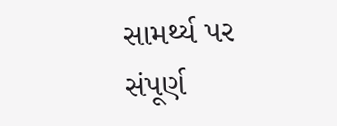સામર્થ્ય પર સંપૂર્ણ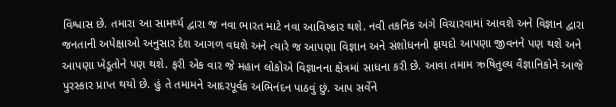વિશ્વાસ છે. તમારા આ સામર્થ્ય દ્વારા જ નવા ભારત માટે નવા આવિષ્કાર થશે. નવી તકનિક અંગે વિચારવામાં આવશે અને વિજ્ઞાન દ્વારા જનતાની અપેક્ષાઓ અનુસાર દેશ આગળ વધશે અને ત્યારે જ આપણા વિજ્ઞાન અને સંશોધનનો ફાયદો આપણા જીવનને પણ થશે અને આપણા ખેડૂતોને પણ થશે. ફરી એક વાર જે મહાન લોકોએ વિજ્ઞાનના ક્ષેત્રમાં સાધના કરી છે. આવા તમામ ઋષિતુલ્ય વૈજ્ઞાનિકોને આજે પુરસ્કાર પ્રાપ્ત થયો છે. હું તે તમામને આદરપૂર્વક અભિનંદન પાઠવું છું. આપ સર્વેને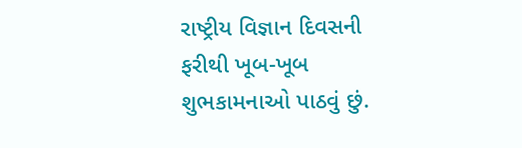રાષ્ટ્રીય વિજ્ઞાન દિવસની ફરીથી ખૂબ-ખૂબ શુભકામનાઓ પાઠવું છું.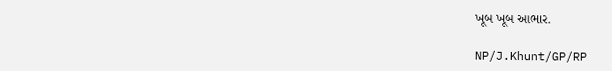ખૂબ ખૂબ આભાર.

NP/J.Khunt/GP/RP